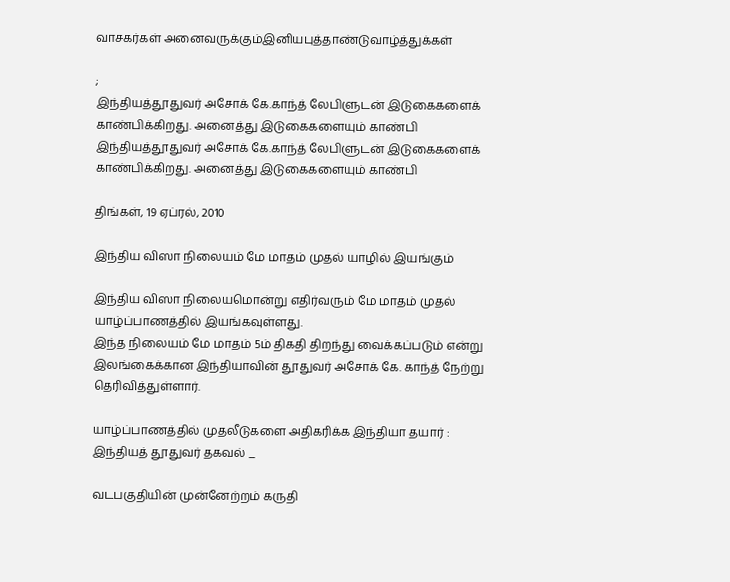வாசகர்கள் அனைவருக்கும்இனியபுத்தாண்டுவாழ்த்துக்கள்

;
இந்தியத்தூதுவர் அசோக் கே.காந்த் லேபிளுடன் இடுகைகளைக் காண்பிக்கிறது. அனைத்து இடுகைகளையும் காண்பி
இந்தியத்தூதுவர் அசோக் கே.காந்த் லேபிளுடன் இடுகைகளைக் காண்பிக்கிறது. அனைத்து இடுகைகளையும் காண்பி

திங்கள், 19 ஏப்ரல், 2010

இந்திய விஸா நிலையம் மே மாதம் முதல் யாழில் இயங்கும்

இந்திய விஸா நிலையமொன்று எதிர்வரும் மே மாதம் முதல் யாழ்ப்பாணத்தில் இயங்கவுள்ளது.
இந்த நிலையம் மே மாதம் 5ம் திகதி திறந்து வைக்கப்படும் என்று இலங்கைக்கான இந்தியாவின் தூதுவர் அசோக் கே. காந்த் நேற்று தெரிவித்துள்ளார்.

யாழ்ப்பாணத்தில் முதலீடுகளை அதிகரிக்க இந்தியா தயார் : இந்தியத் தூதுவர் தகவல் _

வடபகுதியின் முன்னேற்றம் கருதி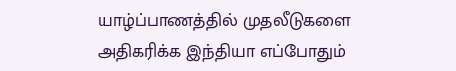யாழ்ப்பாணத்தில் முதலீடுகளை அதிகரிக்க இந்தியா எப்போதும்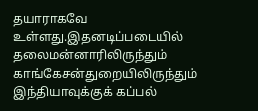தயாராகவே உள்ளது.இதனடிப்படையில் தலைமன்னாரிலிருந்தும் காங்கேசன்துறையிலிருந்தும் இந்தியாவுக்குக் கப்பல்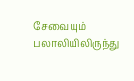சேவையும் பலாலியிலிருந்து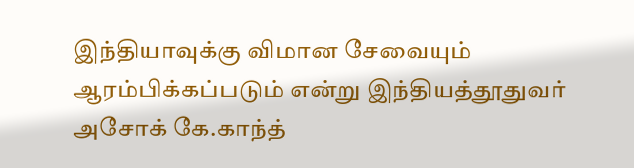இந்தியாவுக்கு விமான சேவையும் ஆரம்பிக்கப்படும் என்று இந்தியத்தூதுவர் அசோக் கே.காந்த்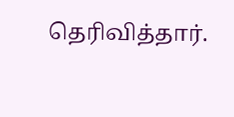தெரிவித்தார்.